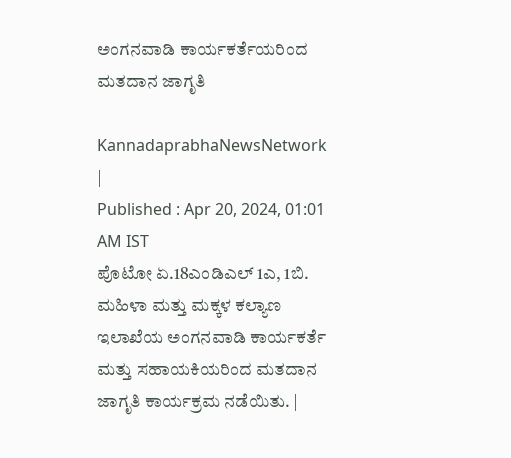ಅಂಗನವಾಡಿ ಕಾರ್ಯಕರ್ತೆಯರಿಂದ ಮತದಾನ ಜಾಗೃತಿ

KannadaprabhaNewsNetwork |
Published : Apr 20, 2024, 01:01 AM IST
ಪೊಟೋ ಏ.18ಎಂಡಿಎಲ್ 1ಎ, 1ಬಿ. ಮಹಿಳಾ ಮತ್ತು ಮಕ್ಕಳ ಕಲ್ಯಾಣ ಇಲಾಖೆಯ ಅಂಗನವಾಡಿ ಕಾರ್ಯಕರ್ತೆ ಮತ್ತು ಸಹಾಯಕಿಯರಿಂದ ಮತದಾನ ಜಾಗೃತಿ ಕಾರ್ಯಕ್ರಮ ನಡೆಯಿತು. |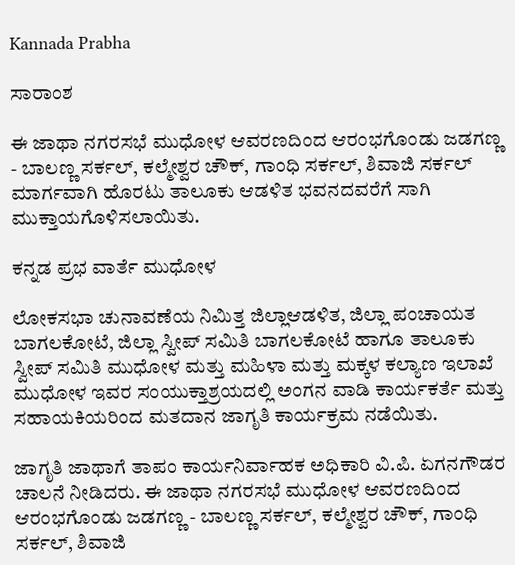Kannada Prabha

ಸಾರಾಂಶ

ಈ ಜಾಥಾ ನಗರಸಭೆ ಮುಧೋಳ ಆವರಣದಿಂದ ಆರಂಭಗೊಂಡು ಜಡಗಣ್ಣ - ಬಾಲಣ್ಣ ಸರ್ಕಲ್, ಕಲ್ಮೇಶ್ವರ ಚೌಕ್, ಗಾಂಧಿ ಸರ್ಕಲ್, ಶಿವಾಜಿ ಸರ್ಕಲ್‌ ಮಾರ್ಗವಾಗಿ ಹೊರಟು ತಾಲೂಕು ಆಡಳಿತ ಭವನದವರೆಗೆ ಸಾಗಿ ಮುಕ್ತಾಯಗೊಳಿಸಲಾಯಿತು.

ಕನ್ನಡ ಪ್ರಭ ವಾರ್ತೆ ಮುಧೋಳ

ಲೋಕಸಭಾ ಚುನಾವಣೆಯ ನಿಮಿತ್ತ ಜಿಲ್ಲಾಆಡಳಿತ, ಜಿಲ್ಲಾ ಪಂಚಾಯತ ಬಾಗಲಕೋಟೆ, ಜಿಲ್ಲಾ ಸ್ವೀಪ್ ಸಮಿತಿ ಬಾಗಲಕೋಟೆ ಹಾಗೂ ತಾಲೂಕು ಸ್ವೀಪ್‌ ಸಮಿತಿ ಮುಧೋಳ ಮತ್ತು ಮಹಿಳಾ ಮತ್ತು ಮಕ್ಕಳ ಕಲ್ಯಾಣ ಇಲಾಖೆ ಮುಧೋಳ ಇವರ ಸಂಯುಕ್ತಾಶ್ರಯದಲ್ಲಿ ಅಂಗನ ವಾಡಿ ಕಾರ್ಯಕರ್ತೆ ಮತ್ತು ಸಹಾಯಕಿಯರಿಂದ ಮತದಾನ ಜಾಗೃತಿ ಕಾರ್ಯಕ್ರಮ ನಡೆಯಿತು.

ಜಾಗೃತಿ ಜಾಥಾಗೆ ತಾಪಂ ಕಾರ್ಯನಿರ್ವಾಹಕ ಅಧಿಕಾರಿ ವಿ.ಪಿ. ಏಗನಗೌಡರ ಚಾಲನೆ ನೀಡಿದರು. ಈ ಜಾಥಾ ನಗರಸಭೆ ಮುಧೋಳ ಆವರಣದಿಂದ ಆರಂಭಗೊಂಡು ಜಡಗಣ್ಣ - ಬಾಲಣ್ಣ ಸರ್ಕಲ್, ಕಲ್ಮೇಶ್ವರ ಚೌಕ್, ಗಾಂಧಿ ಸರ್ಕಲ್, ಶಿವಾಜಿ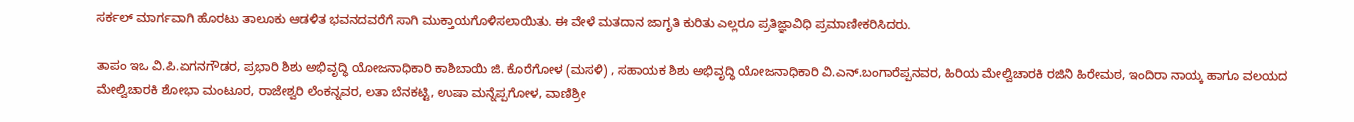ಸರ್ಕಲ್‌ ಮಾರ್ಗವಾಗಿ ಹೊರಟು ತಾಲೂಕು ಆಡಳಿತ ಭವನದವರೆಗೆ ಸಾಗಿ ಮುಕ್ತಾಯಗೊಳಿಸಲಾಯಿತು. ಈ ವೇಳೆ ಮತದಾನ ಜಾಗೃತಿ ಕುರಿತು ಎಲ್ಲರೂ ಪ್ರತಿಜ್ಞಾವಿಧಿ ಪ್ರಮಾಣೀಕರಿಸಿದರು.

ತಾಪಂ ಇಒ ವಿ.ಪಿ.ಏಗನಗೌಡರ, ಪ್ರಭಾರಿ ಶಿಶು ಅಭಿವೃದ್ಧಿ ಯೋಜನಾಧಿಕಾರಿ ಕಾಶಿಬಾಯಿ ಜಿ. ಕೊರೆಗೋಳ (ಮಸಳಿ) , ಸಹಾಯಕ ಶಿಶು ಅಭಿವೃದ್ಧಿ ಯೋಜನಾಧಿಕಾರಿ ವಿ.ಎನ್‌.ಬಂಗಾರೆಪ್ಪನವರ, ಹಿರಿಯ ಮೇಲ್ವಿಚಾರಕಿ ರಜಿನಿ ಹಿರೇಮಠ, ಇಂದಿರಾ ನಾಯ್ಕ ಹಾಗೂ ವಲಯದ ಮೇಲ್ವಿಚಾರಕಿ ಶೋಭಾ ಮಂಟೂರ, ರಾಜೇಶ್ವರಿ ಲೆಂಕನ್ನವರ, ಲತಾ ಬೆನಕಟ್ಟಿ, ಉಷಾ ಮನ್ನೆಪ್ಪಗೋಳ, ವಾಣಿಶ್ರೀ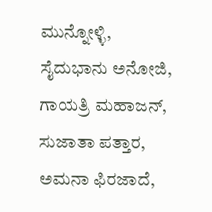ಮುನ್ನೋಳ್ಳಿ, ಸೈದುಭಾನು ಅನೋಜಿ, ಗಾಯತ್ರಿ ಮಹಾಜನ್, ಸುಜಾತಾ ಪತ್ತಾರ, ಅಮನಾ ಫಿರಜಾದೆ,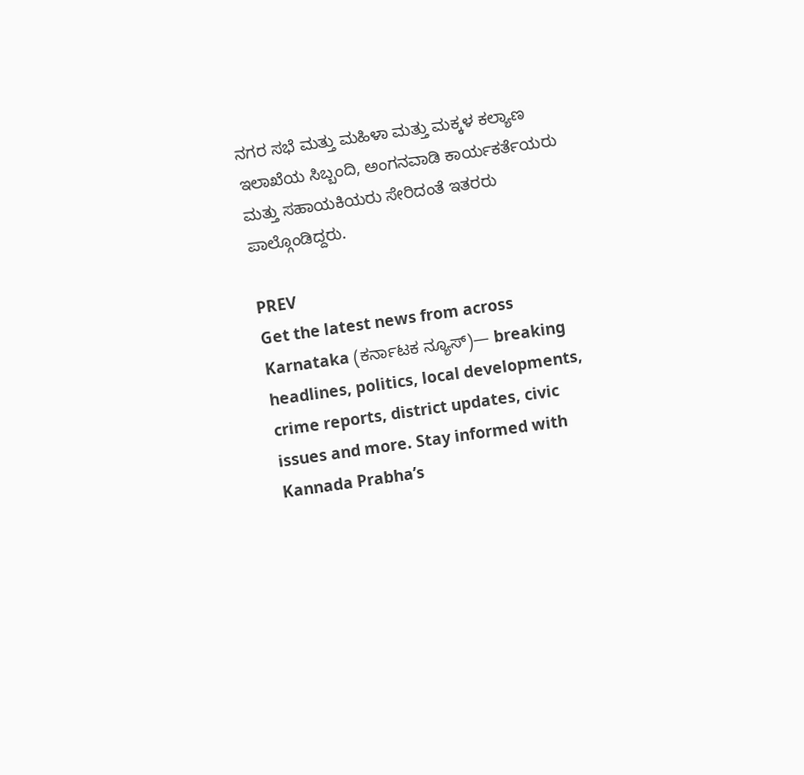ನಗರ ಸಭೆ ಮತ್ತು ಮಹಿಳಾ ಮತ್ತು ಮಕ್ಕಳ ಕಲ್ಯಾಣ ಇಲಾಖೆಯ ಸಿಬ್ಬಂದಿ, ಅಂಗನವಾಡಿ ಕಾರ್ಯಕರ್ತೆಯರು ಮತ್ತು ಸಹಾಯಕಿಯರು ಸೇರಿದಂತೆ ಇತರರು ಪಾಲ್ಗೊಂಡಿದ್ದರು.

PREV
Get the latest news from across Karnataka (ಕರ್ನಾಟಕ ನ್ಯೂಸ್)— breaking headlines, politics, local developments, crime reports, district updates, civic issues and more. Stay informed with Kannada Prabha’s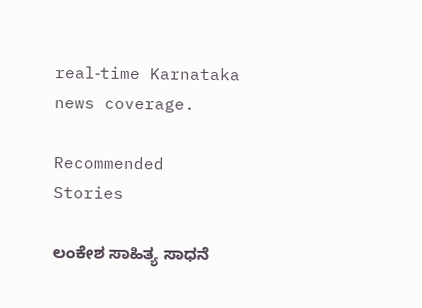real‑time Karnataka news coverage.

Recommended Stories

ಲಂಕೇಶ ಸಾಹಿತ್ಯ ಸಾಧನೆ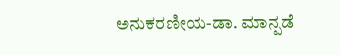ಅನುಕರಣೀಯ-ಡಾ. ಮಾನ್ಪಡೆ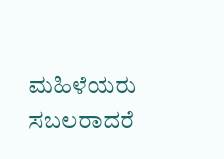ಮಹಿಳೆಯರು ಸಬಲರಾದರೆ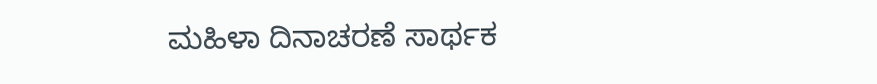ಮಹಿಳಾ ದಿನಾಚರಣೆ ಸಾರ್ಥಕ